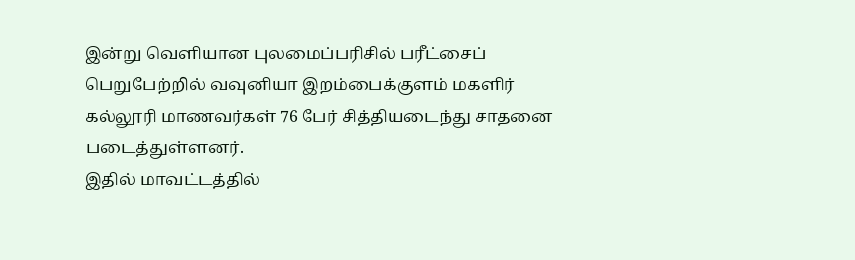இன்று வெளியான புலமைப்பரிசில் பரீட்சைப் பெறுபேற்றில் வவுனியா இறம்பைக்குளம் மகளிர் கல்லூரி மாணவர்கள் 76 பேர் சித்தியடைந்து சாதனை படைத்துள்ளனர்.
இதில் மாவட்டத்தில்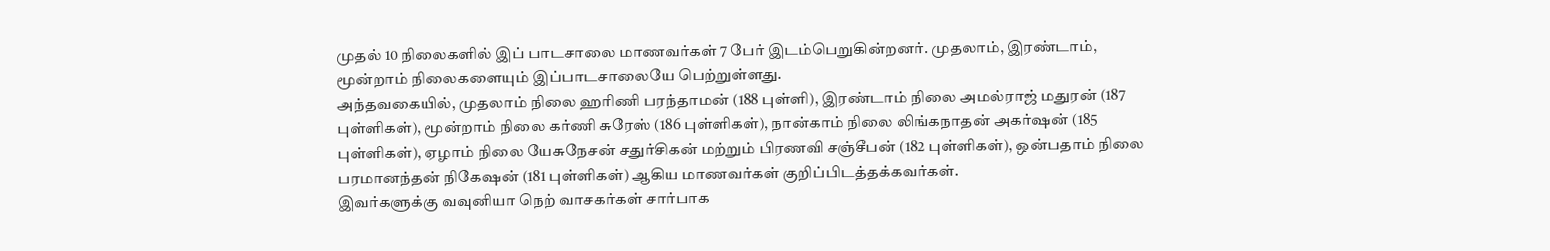முதல் 10 நிலைகளில் இப் பாடசாலை மாணவர்கள் 7 பேர் இடம்பெறுகின்றனர். முதலாம், இரண்டாம், மூன்றாம் நிலைகளையும் இப்பாடசாலையே பெற்றுள்ளது.
அந்தவகையில், முதலாம் நிலை ஹரிணி பரந்தாமன் (188 புள்ளி), இரண்டாம் நிலை அமல்ராஜ் மதுரன் (187 புள்ளிகள்), மூன்றாம் நிலை கர்ணி சுரேஸ் (186 புள்ளிகள்), நான்காம் நிலை லிங்கநாதன் அகர்ஷன் (185 புள்ளிகள்), ஏழாம் நிலை யேசுநேசன் சதுர்சிகன் மற்றும் பிரணவி சஞ்சீபன் (182 புள்ளிகள்), ஒன்பதாம் நிலை பரமானந்தன் நிகேஷன் (181 புள்ளிகள்) ஆகிய மாணவர்கள் குறிப்பிடத்தக்கவர்கள்.
இவர்களுக்கு வவுனியா நெற் வாசகர்கள் சார்பாக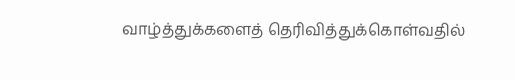வாழ்த்துக்களைத் தெரிவித்துக்கொள்வதில்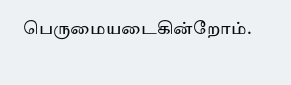பெருமையடைகின்றோம்.